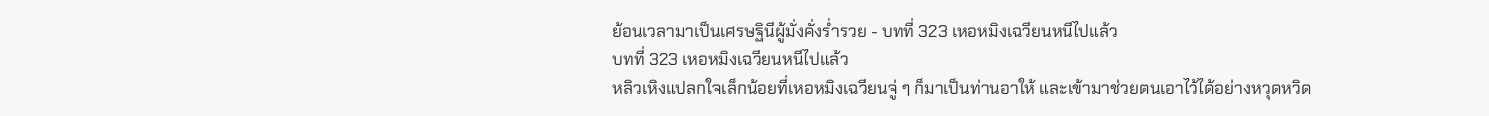ย้อนเวลามาเป็นเศรษฐินีผู้มั่งคั่งร่ำรวย - บทที่ 323 เหอหมิงเฉวียนหนีไปแล้ว
บทที่ 323 เหอหมิงเฉวียนหนีไปแล้ว
หลิวเหิงแปลกใจเล็กน้อยที่เหอหมิงเฉวียนจู่ ๆ ก็มาเป็นท่านอาให้ และเข้ามาช่วยตนเอาไว้ได้อย่างหวุดหวิด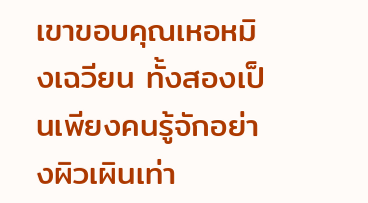เขาขอบคุณเหอหมิงเฉวียน ทั้งสองเป็นเพียงคนรู้จักอย่างผิวเผินเท่า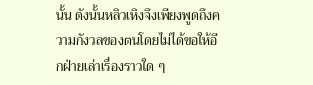นั้น ดังนั้นหลิวเหิงจึงเพียงพูดถึงความกังวลของตนโดยไม่ได้ขอให้อีกฝ่ายเล่าเรื่องราวใด ๆ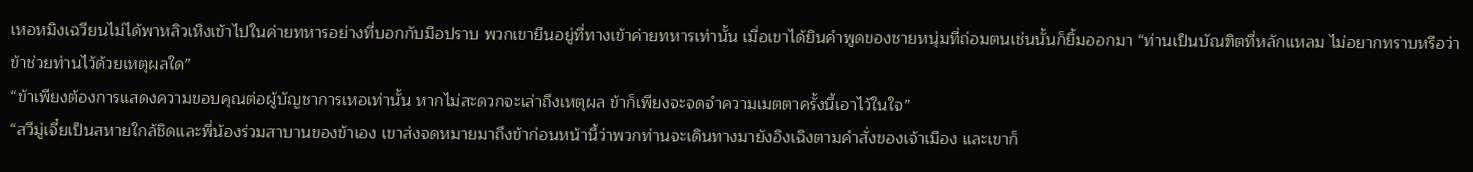เหอหมิงเฉวียนไม่ได้พาหลิวเหิงเข้าไปในค่ายทหารอย่างที่บอกกับมือปราบ พวกเขายืนอยู่ที่ทางเข้าค่ายทหารเท่านั้น เมื่อเขาได้ยินคำพูดของชายหนุ่มที่ถ่อมตนเช่นนั้นก็ยิ้มออกมา “ท่านเป็นบัณฑิตที่หลักแหลม ไม่อยากทราบหรือว่าข้าช่วยท่านไว้ด้วยเหตุผลใด”
“ข้าเพียงต้องการแสดงความขอบคุณต่อผู้บัญชาการเหอเท่านั้น หากไม่สะดวกจะเล่าถึงเหตุผล ข้าก็เพียงจะจดจำความเมตตาครั้งนี้เอาไว้ในใจ”
“สวีมู่เจี๋ยเป็นสหายใกล้ชิดและพี่น้องร่วมสาบานของข้าเอง เขาส่งจดหมายมาถึงข้าก่อนหน้านี้ว่าพวกท่านจะเดินทางมายังอิงเฉิงตามคำสั่งของเจ้าเมือง และเขาก็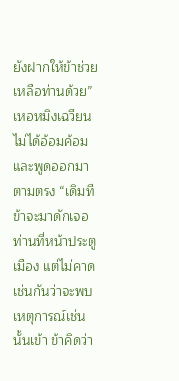ยังฝากให้ข้าช่วยเหลือท่านด้วย” เหอหมิงเฉวียนไม่ได้อ้อมค้อมและพูดออกมาตามตรง “เดิมทีข้าจะมาดักเจอท่านที่หน้าประตูเมือง แต่ไม่คาดเช่นกันว่าจะพบเหตุการณ์เช่นนั้นเข้า ข้าคิดว่า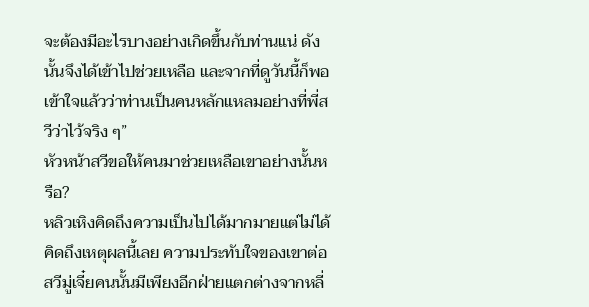จะต้องมีอะไรบางอย่างเกิดขึ้นกับท่านแน่ ดังนั้นจึงได้เข้าไปช่วยเหลือ และจากที่ดูวันนี้ก็พอเข้าใจแล้วว่าท่านเป็นคนหลักแหลมอย่างที่พี่สวีว่าไว้จริง ๆ”
หัวหน้าสวีขอให้คนมาช่วยเหลือเขาอย่างนั้นหรือ?
หลิวเหิงคิดถึงความเป็นไปได้มากมายแต่ไม่ได้คิดถึงเหตุผลนี้เลย ความประทับใจของเขาต่อสวีมู่เจี๋ยคนนั้นมีเพียงอีกฝ่ายแตกต่างจากหลี่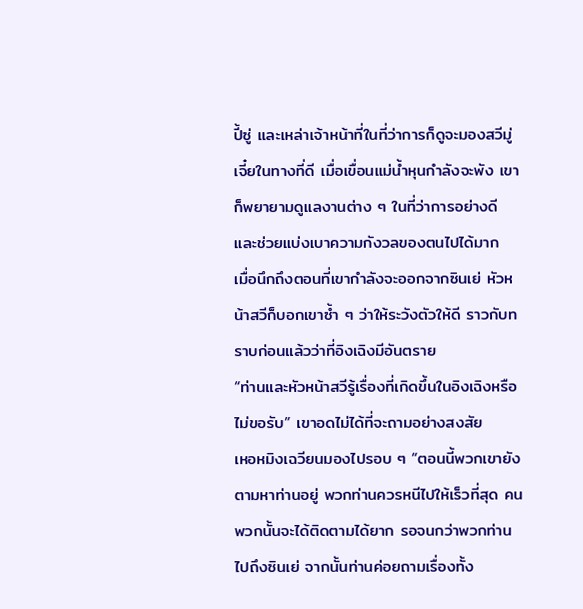ปี้ซู่ และเหล่าเจ้าหน้าที่ในที่ว่าการก็ดูจะมองสวีมู่เจี๋ยในทางที่ดี เมื่อเขื่อนแม่น้ำหุนกำลังจะพัง เขาก็พยายามดูแลงานต่าง ๆ ในที่ว่าการอย่างดี และช่วยแบ่งเบาความกังวลของตนไปได้มาก
เมื่อนึกถึงตอนที่เขากำลังจะออกจากซินเย่ หัวหน้าสวีก็บอกเขาซ้ำ ๆ ว่าให้ระวังตัวให้ดี ราวกับทราบก่อนแล้วว่าที่อิงเฉิงมีอันตราย
“ท่านและหัวหน้าสวีรู้เรื่องที่เกิดขึ้นในอิงเฉิงหรือไม่ขอรับ” เขาอดไม่ได้ที่จะถามอย่างสงสัย
เหอหมิงเฉวียนมองไปรอบ ๆ “ตอนนี้พวกเขายังตามหาท่านอยู่ พวกท่านควรหนีไปให้เร็วที่สุด คนพวกนั้นจะได้ติดตามได้ยาก รอจนกว่าพวกท่านไปถึงซินเย่ จากนั้นท่านค่อยถามเรื่องทั้ง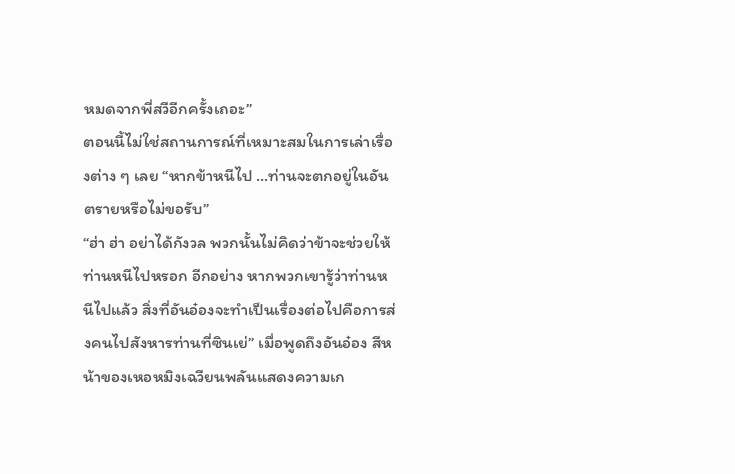หมดจากพี่สวีอีกครั้งเถอะ”
ตอนนี้ไม่ใช่สถานการณ์ที่เหมาะสมในการเล่าเรื่องต่าง ๆ เลย “หากข้าหนีไป …ท่านจะตกอยู่ในอันตรายหรือไม่ขอรับ”
“ฮ่า ฮ่า อย่าได้กังวล พวกนั้นไม่คิดว่าข้าจะช่วยให้ท่านหนีไปหรอก อีกอย่าง หากพวกเขารู้ว่าท่านหนีไปแล้ว สิ่งที่อันอ๋องจะทำเป็นเรื่องต่อไปคือการส่งคนไปสังหารท่านที่ซินเย่” เมื่อพูดถึงอันอ๋อง สีหน้าของเหอหมิงเฉวียนพลันแสดงความเก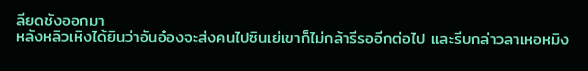ลียดชังออกมา
หลังหลิวเหิงได้ยินว่าอันอ๋องจะส่งคนไปซินเย่เขาก็ไม่กล้ารีรออีกต่อไป และรีบกล่าวลาเหอหมิง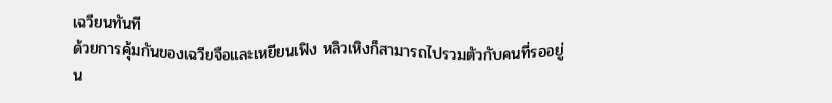เฉวียนทันที
ด้วยการคุ้มกันของเฉวียจือและเหยียนเฟิง หลิวเหิงก็สามารถไปรวมตัวกับคนที่รออยู่น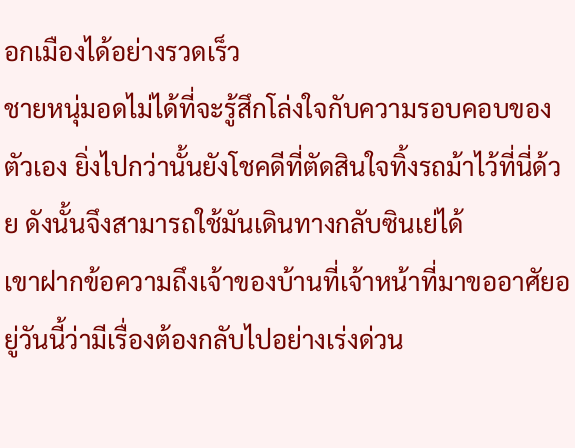อกเมืองได้อย่างรวดเร็ว
ชายหนุ่มอดไม่ได้ที่จะรู้สึกโล่งใจกับความรอบคอบของตัวเอง ยิ่งไปกว่านั้นยังโชคดีที่ตัดสินใจทิ้งรถม้าไว้ที่นี่ด้วย ดังนั้นจึงสามารถใช้มันเดินทางกลับซินเย่ได้
เขาฝากข้อความถึงเจ้าของบ้านที่เจ้าหน้าที่มาขออาศัยอยู่วันนี้ว่ามีเรื่องต้องกลับไปอย่างเร่งด่วน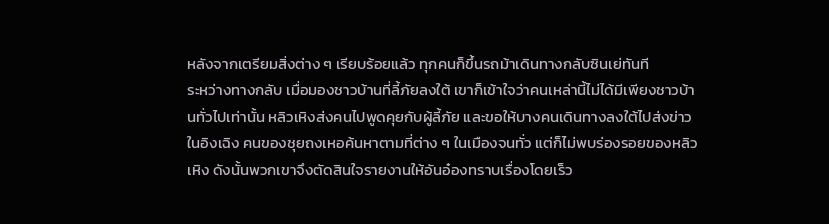หลังจากเตรียมสิ่งต่าง ๆ เรียบร้อยแล้ว ทุกคนก็ขึ้นรถม้าเดินทางกลับซินเย่ทันที
ระหว่างทางกลับ เมื่อมองชาวบ้านที่ลี้ภัยลงใต้ เขาก็เข้าใจว่าคนเหล่านี้ไม่ได้มีเพียงชาวบ้านทั่วไปเท่านั้น หลิวเหิงส่งคนไปพูดคุยกับผู้ลี้ภัย และขอให้บางคนเดินทางลงใต้ไปส่งข่าว
ในอิงเฉิง คนของชุยถงเหอค้นหาตามที่ต่าง ๆ ในเมืองจนทั่ว แต่ก็ไม่พบร่องรอยของหลิวเหิง ดังนั้นพวกเขาจึงตัดสินใจรายงานให้อันอ๋องทราบเรื่องโดยเร็ว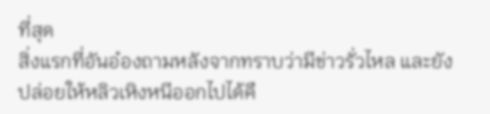ที่สุด
สิ่งแรกที่อันอ๋องถามหลังจากทราบว่ามีข่าวรั่วไหล และยังปล่อยให้หลิวเหิงหนีออกไปได้คื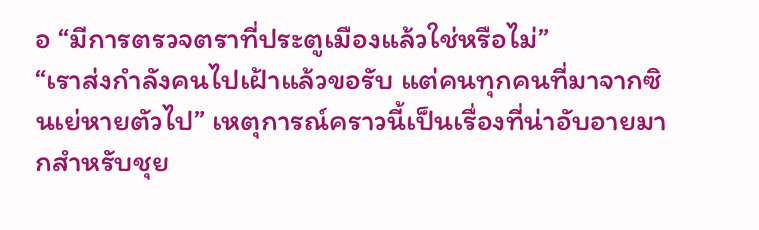อ “มีการตรวจตราที่ประตูเมืองแล้วใช่หรือไม่”
“เราส่งกำลังคนไปเฝ้าแล้วขอรับ แต่คนทุกคนที่มาจากซินเย่หายตัวไป” เหตุการณ์คราวนี้เป็นเรื่องที่น่าอับอายมากสำหรับชุย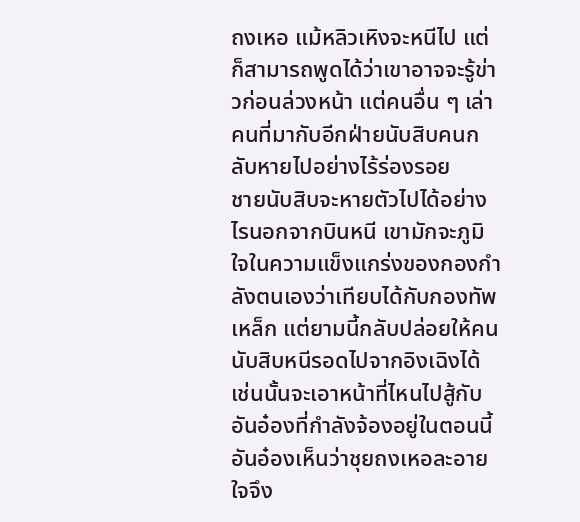ถงเหอ แม้หลิวเหิงจะหนีไป แต่ก็สามารถพูดได้ว่าเขาอาจจะรู้ข่าวก่อนล่วงหน้า แต่คนอื่น ๆ เล่า คนที่มากับอีกฝ่ายนับสิบคนกลับหายไปอย่างไร้ร่องรอย
ชายนับสิบจะหายตัวไปได้อย่างไรนอกจากบินหนี เขามักจะภูมิใจในความแข็งแกร่งของกองกำลังตนเองว่าเทียบได้กับกองทัพเหล็ก แต่ยามนี้กลับปล่อยให้คนนับสิบหนีรอดไปจากอิงเฉิงได้ เช่นนั้นจะเอาหน้าที่ไหนไปสู้กับอันอ๋องที่กำลังจ้องอยู่ในตอนนี้
อันอ๋องเห็นว่าชุยถงเหอละอายใจจึง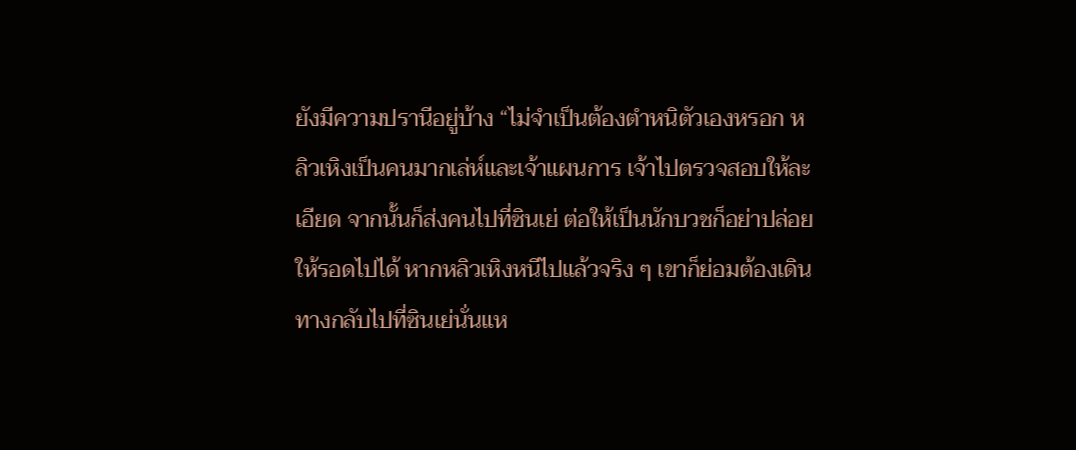ยังมีความปรานีอยู่บ้าง “ไม่จำเป็นต้องตำหนิตัวเองหรอก หลิวเหิงเป็นคนมากเล่ห์และเจ้าแผนการ เจ้าไปตรวจสอบให้ละเอียด จากนั้นก็ส่งคนไปที่ซินเย่ ต่อให้เป็นนักบวชก็อย่าปล่อยให้รอดไปได้ หากหลิวเหิงหนีไปแล้วจริง ๆ เขาก็ย่อมต้องเดินทางกลับไปที่ซินเย่นั่นแห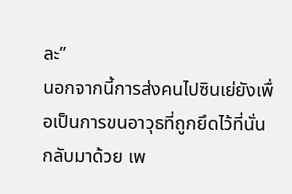ละ”
นอกจากนี้การส่งคนไปซินเย่ยังเพื่อเป็นการขนอาวุธที่ถูกยึดไว้ที่นั่นกลับมาด้วย เพ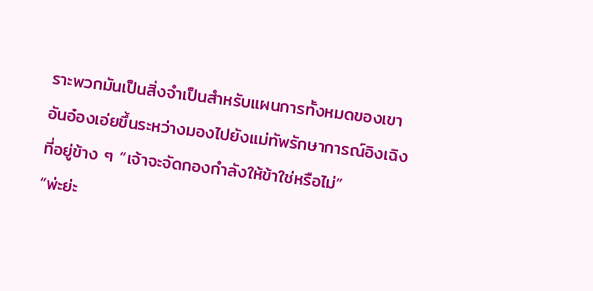ราะพวกมันเป็นสิ่งจำเป็นสำหรับแผนการทั้งหมดของเขา
อันอ๋องเอ่ยขึ้นระหว่างมองไปยังแม่ทัพรักษาการณ์อิงเฉิงที่อยู่ข้าง ๆ “เจ้าจะจัดกองกำลังให้ข้าใช่หรือไม่”
“พ่ะย่ะ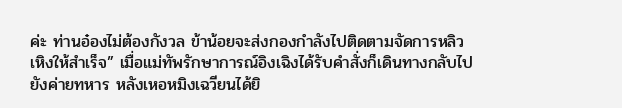ค่ะ ท่านอ๋องไม่ต้องกังวล ข้าน้อยจะส่งกองกำลังไปติดตามจัดการหลิวเหิงให้สำเร็จ” เมื่อแม่ทัพรักษาการณ์อิงเฉิงได้รับคำสั่งก็เดินทางกลับไปยังค่ายทหาร หลังเหอหมิงเฉวียนได้ยิ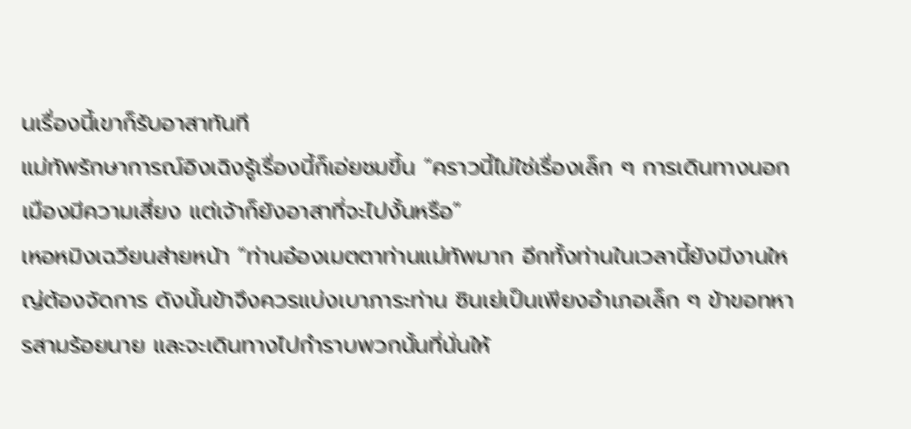นเรื่องนี้เขาก็รับอาสาทันที
แม่ทัพรักษาการณ์อิงเฉิงรู้เรื่องนี้ก็เอ่ยชมขึ้น “คราวนี้ไม่ใช่เรื่องเล็ก ๆ การเดินทางนอกเมืองมีความเสี่ยง แต่เจ้าก็ยังอาสาที่จะไปงั้นหรือ”
เหอหมิงเฉวียนส่ายหน้า “ท่านอ๋องเมตตาท่านแม่ทัพมาก อีกทั้งท่านในเวลานี้ยังมีงานใหญ่ต้องจัดการ ดังนั้นข้าจึงควรแบ่งเบาภาระท่าน ซินเย่เป็นเพียงอำเภอเล็ก ๆ ข้าขอทหารสามร้อยนาย และจะเดินทางไปกำราบพวกนั้นที่นั่นให้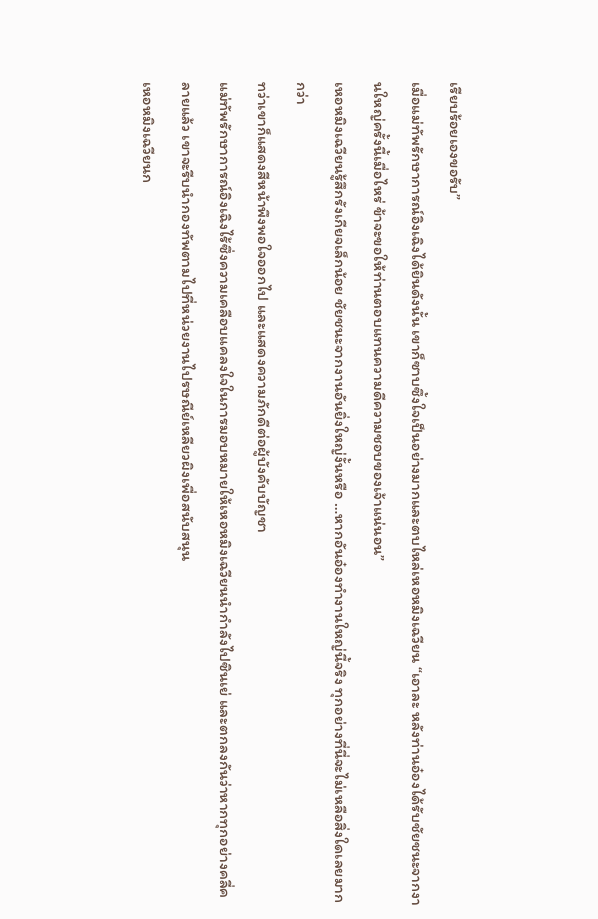เรียบร้อยเองขอรับ”
เมื่อแม่ทัพรักษาการณ์อิงเฉิงได้ยินดังนั้น เขาก็ซาบซึ้งใจเป็นอย่างมากและตบไหล่เหอหมิงเฉวียน “เอาละ หลังท่านอ๋องได้รับชัยชนะจากงานใหญ่ครั้งนี้เมื่อไหร่ ข้าจะขอให้ท่านตอบแทนความดีความชอบของเจ้าแน่นอน”
เหอหมิงเฉวียนรู้สึกรังเกียจเล็กน้อย ชัยชนะจากงานอันยิ่งใหญ่งั้นหรือ …หากอันอ๋องทำงานใหญ่นี้จริง ทุกอย่างที่นี่จะไม่เหลือสิ่งใดเลยมากกว่า
ทว่าเขาก็แสดงสีหน้าพึงพอใจออกไป และแสดงความภักดีต่อผู้บังคับบัญชา
แม่ทัพรักษาการณ์อิงเฉิงไร้ซึ่งความเคลือบแคลงใจในการมอบหมายให้เหอหมิงเฉวียนนำกำลังไปซินเย่ และตกลงกันว่าหากทุกอย่างคลี่คลายแล้ว เขาจะรีบนำกองทัพตามไปที่หน่วยงานไปรษณีย์เหลียวผิงเพื่อสนับสนุน
เหอหมิงเฉวียนก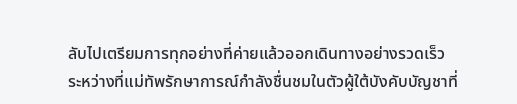ลับไปเตรียมการทุกอย่างที่ค่ายแล้วออกเดินทางอย่างรวดเร็ว
ระหว่างที่แม่ทัพรักษาการณ์กำลังชื่นชมในตัวผู้ใต้บังคับบัญชาที่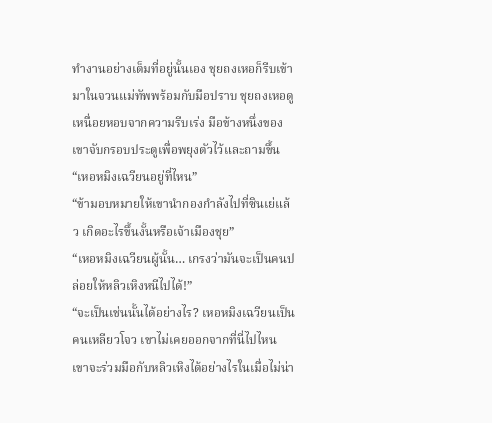ทำงานอย่างเต็มที่อยู่นั้นเอง ชุยถงเหอก็รีบเข้ามาในจวนแม่ทัพพร้อมกับมือปราบ ชุยถงเหอดูเหนื่อยหอบจากความรีบเร่ง มือข้างหนึ่งของเขาจับกรอบประตูเพื่อพยุงตัวไว้และถามขึ้น “เหอหมิงเฉวียนอยู่ที่ไหน”
“ข้ามอบหมายให้เขานำกองกำลังไปที่ซินเย่แล้ว เกิดอะไรขึ้นงั้นหรือเจ้าเมืองชุย”
“เหอหมิงเฉวียนผู้นั้น… เกรงว่ามันจะเป็นคนปล่อยให้หลิวเหิงหนีไปได้!”
“จะเป็นเช่นนั้นได้อย่างไร? เหอหมิงเฉวียนเป็นคนเหลียวโจว เขาไม่เคยออกจากที่นี่ไปไหน เขาจะร่วมมือกับหลิวเหิงได้อย่างไรในเมื่อไม่น่า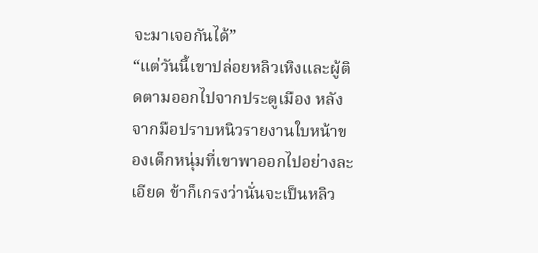จะมาเจอกันได้”
“แต่วันนี้เขาปล่อยหลิวเหิงและผู้ติดตามออกไปจากประตูเมือง หลังจากมือปราบหนิวรายงานใบหน้าของเด็กหนุ่มที่เขาพาออกไปอย่างละเอียด ข้าก็เกรงว่านั่นจะเป็นหลิว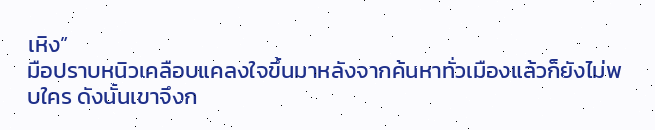เหิง”
มือปราบหนิวเคลือบแคลงใจขึ้นมาหลังจากค้นหาทั่วเมืองแล้วก็ยังไม่พบใคร ดังนั้นเขาจึงก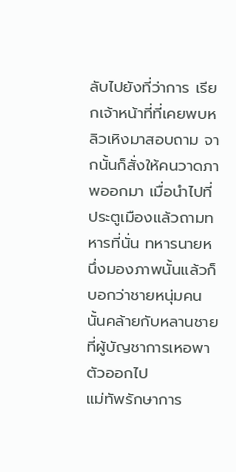ลับไปยังที่ว่าการ เรียกเจ้าหน้าที่ที่เคยพบหลิวเหิงมาสอบถาม จากนั้นก็สั่งให้คนวาดภาพออกมา เมื่อนำไปที่ประตูเมืองแล้วถามทหารที่นั่น ทหารนายหนึ่งมองภาพนั้นแล้วก็บอกว่าชายหนุ่มคนนั้นคล้ายกับหลานชายที่ผู้บัญชาการเหอพาตัวออกไป
แม่ทัพรักษาการ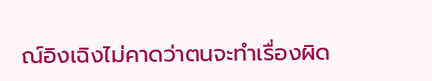ณ์อิงเฉิงไม่คาดว่าตนจะทำเรื่องผิด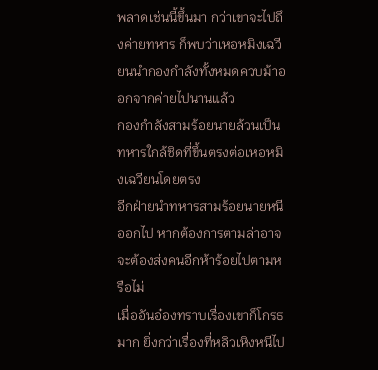พลาดเช่นนี้ขึ้นมา กว่าเขาจะไปถึงค่ายทหาร ก็พบว่าเหอหมิงเฉวียนนำกองกำลังทั้งหมดควบม้าออกจากค่ายไปนานแล้ว
กองกำลังสามร้อยนายล้วนเป็นทหารใกล้ชิดที่ขึ้นตรงต่อเหอหมิงเฉวียนโดยตรง
อีกฝ่ายนำทหารสามร้อยนายหนีออกไป หากต้องการตามล่าอาจจะต้องส่งคนอีกห้าร้อยไปตามหรือไม่
เมื่ออันอ๋องทราบเรื่องเขาก็โกรธมาก ยิ่งกว่าเรื่องที่หลิวเหิงหนีไป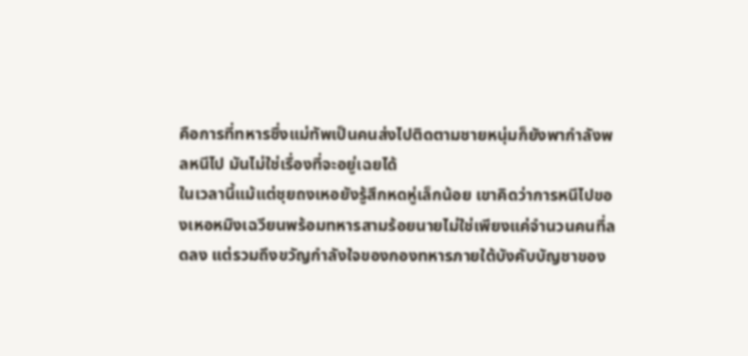คือการที่ทหารซึ่งแม่ทัพเป็นคนส่งไปติดตามชายหนุ่มก็ยังพากำลังพลหนีไป มันไม่ใช่เรื่องที่จะอยู่เฉยได้
ในเวลานี้แม้แต่ชุยถงเหอยังรู้สึกหดหู่เล็กน้อย เขาคิดว่าการหนีไปของเหอหมิงเฉวียนพร้อมทหารสามร้อยนายไม่ใช่เพียงแค่จำนวนคนที่ลดลง แต่รวมถึงขวัญกำลังใจของกองทหารภายใต้บังคับบัญชาของ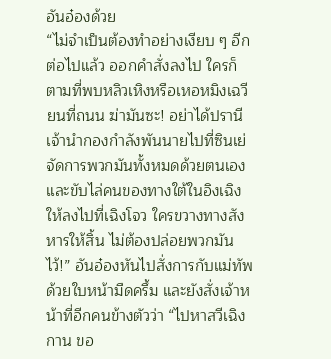อันอ๋องด้วย
“ไม่จำเป็นต้องทำอย่างเงียบ ๆ อีกต่อไปแล้ว ออกคำสั่งลงไป ใครก็ตามที่พบหลิวเหิงหรือเหอหมิงเฉวียนที่ถนน ฆ่ามันซะ! อย่าได้ปรานี เจ้านำกองกำลังพันนายไปที่ซินเย่ จัดการพวกมันทั้งหมดด้วยตนเอง และขับไล่คนของทางใต้ในอิงเฉิงให้ลงไปที่เฉิงโจว ใครขวางทางสังหารให้สิ้น ไม่ต้องปล่อยพวกมันไว้!” อันอ๋องหันไปสั่งการกับแม่ทัพด้วยใบหน้ามืดครึ้ม และยังสั่งเจ้าหน้าที่อีกคนข้างตัวว่า “ไปหาสวีเฉิงกาน ขอ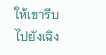ให้เขารีบไปยังเฉิง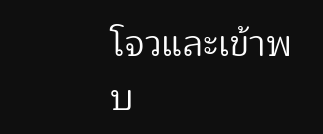โจวและเข้าพบ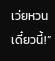เว่ยหวนเดี๋ยวนี้!”